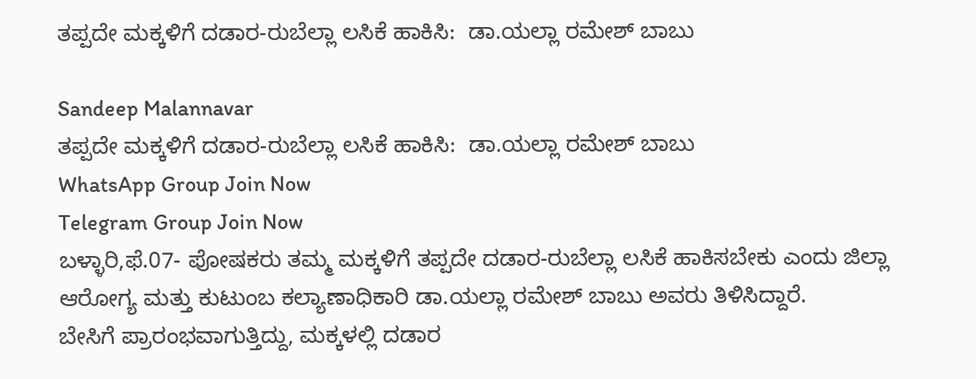ತಪ್ಪದೇ ಮಕ್ಕಳಿಗೆ ದಡಾರ-ರುಬೆಲ್ಲಾ ಲಸಿಕೆ ಹಾಕಿಸಿ:  ಡಾ.ಯಲ್ಲಾ ರಮೇಶ್ ಬಾಬು

Sandeep Malannavar
ತಪ್ಪದೇ ಮಕ್ಕಳಿಗೆ ದಡಾರ-ರುಬೆಲ್ಲಾ ಲಸಿಕೆ ಹಾಕಿಸಿ:  ಡಾ.ಯಲ್ಲಾ ರಮೇಶ್ ಬಾಬು
WhatsApp Group Join Now
Telegram Group Join Now
ಬಳ್ಳಾರಿ,ಫೆ.07- ಪೋಷಕರು ತಮ್ಮ ಮಕ್ಕಳಿಗೆ ತಪ್ಪದೇ ದಡಾರ-ರುಬೆಲ್ಲಾ ಲಸಿಕೆ ಹಾಕಿಸಬೇಕು ಎಂದು ಜಿಲ್ಲಾ ಆರೋಗ್ಯ ಮತ್ತು ಕುಟುಂಬ ಕಲ್ಯಾಣಾಧಿಕಾರಿ ಡಾ.ಯಲ್ಲಾ ರಮೇಶ್ ಬಾಬು ಅವರು ತಿಳಿಸಿದ್ದಾರೆ.
ಬೇಸಿಗೆ ಪ್ರಾರಂಭವಾಗುತ್ತಿದ್ದು, ಮಕ್ಕಳಲ್ಲಿ ದಡಾರ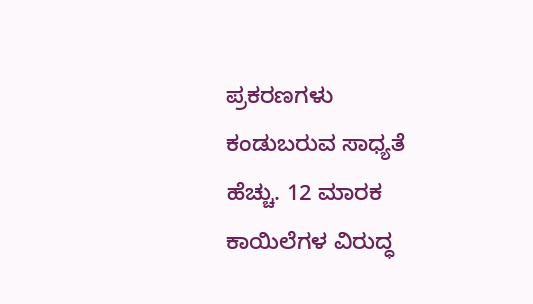ಪ್ರಕರಣಗಳು ಕಂಡುಬರುವ ಸಾಧ್ಯತೆ ಹೆಚ್ಚು. 12 ಮಾರಕ ಕಾಯಿಲೆಗಳ ವಿರುದ್ಧ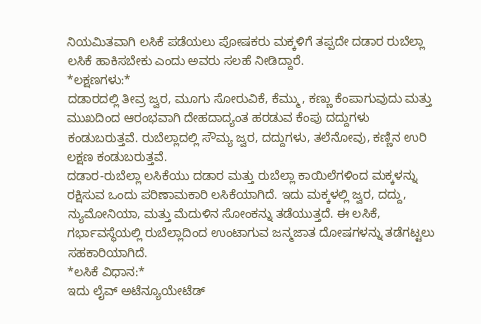ನಿಯಮಿತವಾಗಿ ಲಸಿಕೆ ಪಡೆಯಲು ಪೋಷಕರು ಮಕ್ಕಳಿಗೆ ತಪ್ಪದೇ ದಡಾರ ರುಬೆಲ್ಲಾ ಲಸಿಕೆ ಹಾಕಿಸಬೇಕು ಎಂದು ಅವರು ಸಲಹೆ ನೀಡಿದ್ದಾರೆ.
*ಲಕ್ಷಣಗಳು:*
ದಡಾರದಲ್ಲಿ ತೀವ್ರ ಜ್ವರ, ಮೂಗು ಸೋರುವಿಕೆ, ಕೆಮ್ಮು, ಕಣ್ಣು ಕೆಂಪಾಗುವುದು ಮತ್ತು ಮುಖದಿಂದ ಆರಂಭವಾಗಿ ದೇಹದಾದ್ಯಂತ ಹರಡುವ ಕೆಂಪು ದದ್ದುಗಳು ಕಂಡುಬರುತ್ತವೆ. ರುಬೆಲ್ಲಾದಲ್ಲಿ ಸೌಮ್ಯ ಜ್ವರ, ದದ್ದುಗಳು, ತಲೆನೋವು, ಕಣ್ಣಿನ ಉರಿ ಲಕ್ಷಣ ಕಂಡುಬರುತ್ತವೆ.
ದಡಾರ-ರುಬೆಲ್ಲಾ ಲಸಿಕೆಯು ದಡಾರ ಮತ್ತು ರುಬೆಲ್ಲಾ ಕಾಯಿಲೆಗಳಿಂದ ಮಕ್ಕಳನ್ನು ರಕ್ಷಿಸುವ ಒಂದು ಪರಿಣಾಮಕಾರಿ ಲಸಿಕೆಯಾಗಿದೆ. ಇದು ಮಕ್ಕಳಲ್ಲಿ ಜ್ವರ, ದದ್ದು, ನ್ಯುಮೋನಿಯಾ, ಮತ್ತು ಮೆದುಳಿನ ಸೋಂಕನ್ನು ತಡೆಯುತ್ತದೆ. ಈ ಲಸಿಕೆ, ಗರ್ಭಾವಸ್ಥೆಯಲ್ಲಿ ರುಬೆಲ್ಲಾದಿಂದ ಉಂಟಾಗುವ ಜನ್ಮಜಾತ ದೋಷಗಳನ್ನು ತಡೆಗಟ್ಟಲು ಸಹಕಾರಿಯಾಗಿದೆ.
*ಲಸಿಕೆ ವಿಧಾನ:*
ಇದು ಲೈವ್ ಅಟೆನ್ಯೂಯೇಟೆಡ್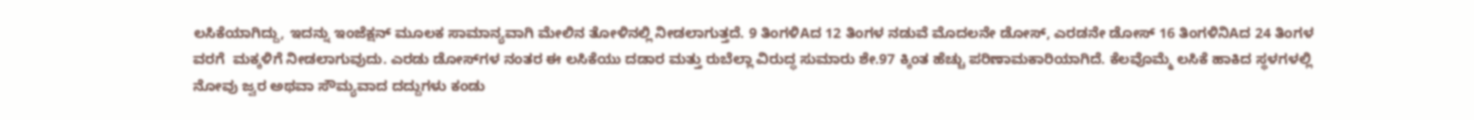ಲಸಿಕೆಯಾಗಿದ್ದು, ಇದನ್ನು ಇಂಜೆಕ್ಷನ್ ಮೂಲಕ ಸಾಮಾನ್ಯವಾಗಿ ಮೇಲಿನ ತೋಳಿನಲ್ಲಿ ನೀಡಲಾಗುತ್ತದೆ. 9 ತಿಂಗಳಿAದ 12 ತಿಂಗಳ ನಡುವೆ ಮೊದಲನೇ ಡೋಸ್, ಎರಡನೇ ಡೋಸ್ 16 ತಿಂಗಳಿನಿAದ 24 ತಿಂಗಳ ವರಗೆ  ಮಕ್ಕಳಿಗೆ ನೀಡಲಾಗುವುದು. ಎರಡು ಡೋಸ್‌ಗಳ ನಂತರ ಈ ಲಸಿಕೆಯು ದಡಾರ ಮತ್ತು ರುಬೆಲ್ಲಾ ವಿರುದ್ಧ ಸುಮಾರು ಶೇ.97 ಕ್ಕಿಂತ ಹೆಚ್ಚು ಪರಿಣಾಮಕಾರಿಯಾಗಿದೆ. ಕೆಲವೊಮ್ಮೆ ಲಸಿಕೆ ಹಾಕಿದ ಸ್ಥಳಗಳಲ್ಲಿ ನೋವು ಜ್ವರ ಅಥವಾ ಸೌಮ್ಯವಾದ ದದ್ದುಗಳು ಕಂಡು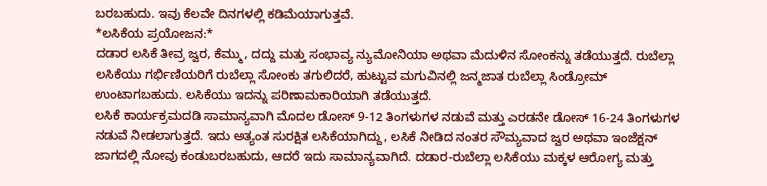ಬರಬಹುದು. ಇವು ಕೆಲವೇ ದಿನಗಳಲ್ಲಿ ಕಡಿಮೆಯಾಗುತ್ತವೆ.
*ಲಸಿಕೆಯ ಪ್ರಯೋಜನ:*
ದಡಾರ ಲಸಿಕೆ ತೀವ್ರ ಜ್ವರ, ಕೆಮ್ಮು, ದದ್ದು ಮತ್ತು ಸಂಭಾವ್ಯ ನ್ಯುಮೋನಿಯಾ ಅಥವಾ ಮೆದುಳಿನ ಸೋಂಕನ್ನು ತಡೆಯುತ್ತದೆ. ರುಬೆಲ್ಲಾ ಲಸಿಕೆಯು ಗರ್ಭಿಣಿಯರಿಗೆ ರುಬೆಲ್ಲಾ ಸೋಂಕು ತಗುಲಿದರೆ, ಹುಟ್ಟುವ ಮಗುವಿನಲ್ಲಿ ಜನ್ಮಜಾತ ರುಬೆಲ್ಲಾ ಸಿಂಡ್ರೋಮ್ ಉಂಟಾಗಬಹುದು. ಲಸಿಕೆಯು ಇದನ್ನು ಪರಿಣಾಮಕಾರಿಯಾಗಿ ತಡೆಯುತ್ತದೆ.
ಲಸಿಕೆ ಕಾರ್ಯಕ್ರಮದಡಿ ಸಾಮಾನ್ಯವಾಗಿ ಮೊದಲ ಡೋಸ್ 9-12 ತಿಂಗಳುಗಳ ನಡುವೆ ಮತ್ತು ಎರಡನೇ ಡೋಸ್ 16-24 ತಿಂಗಳುಗಳ ನಡುವೆ ನೀಡಲಾಗುತ್ತದೆ. ಇದು ಅತ್ಯಂತ ಸುರಕ್ಷಿತ ಲಸಿಕೆಯಾಗಿದ್ದು, ಲಸಿಕೆ ನೀಡಿದ ನಂತರ ಸೌಮ್ಯವಾದ ಜ್ವರ ಅಥವಾ ಇಂಜೆಕ್ಷನ್ ಜಾಗದಲ್ಲಿ ನೋವು ಕಂಡುಬರಬಹುದು, ಆದರೆ ಇದು ಸಾಮಾನ್ಯವಾಗಿದೆ. ದಡಾರ-ರುಬೆಲ್ಲಾ ಲಸಿಕೆಯು ಮಕ್ಕಳ ಆರೋಗ್ಯ ಮತ್ತು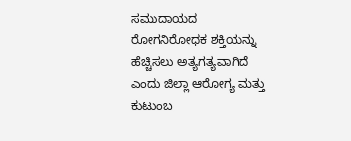ಸಮುದಾಯದ ರೋಗನಿರೋಧಕ ಶಕ್ತಿಯನ್ನು ಹೆಚ್ಚಿಸಲು ಅತ್ಯಗತ್ಯವಾಗಿದೆ ಎಂದು ಜಿಲ್ಲಾ ಆರೋಗ್ಯ ಮತ್ತು ಕುಟುಂಬ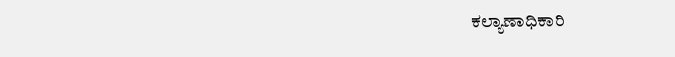ಕಲ್ಯಾಣಾಧಿಕಾರಿ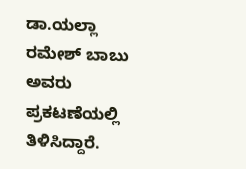ಡಾ.ಯಲ್ಲಾ ರಮೇಶ್ ಬಾಬು ಅವರು ಪ್ರಕಟಣೆಯಲ್ಲಿ ತಿಳಿಸಿದ್ದಾರೆ.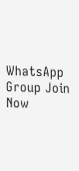WhatsApp Group Join Now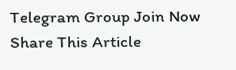Telegram Group Join Now
Share This Article